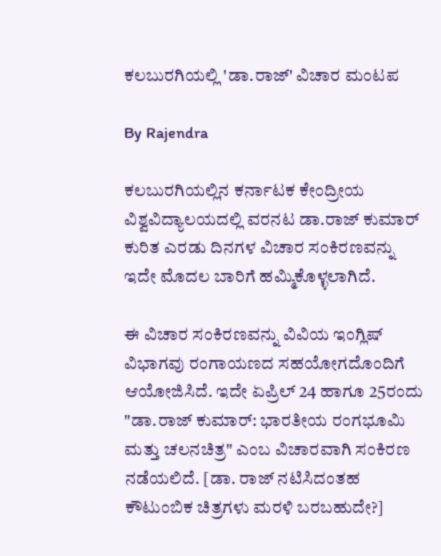ಕಲಬುರಗಿಯಲ್ಲಿ 'ಡಾ.ರಾಜ್' ವಿಚಾರ ಮಂಟಪ

By Rajendra

ಕಲಬುರಗಿಯಲ್ಲಿನ ಕರ್ನಾಟಕ ಕೇಂದ್ರೀಯ ವಿಶ್ವವಿದ್ಯಾಲಯದಲ್ಲಿ ವರನಟ ಡಾ.ರಾಜ್ ಕುಮಾರ್ ಕುರಿತ ಎರಡು ದಿನಗಳ ವಿಚಾರ ಸಂಕಿರಣವನ್ನು ಇದೇ ಮೊದಲ ಬಾರಿಗೆ ಹಮ್ಮಿಕೊಳ್ಳಲಾಗಿದೆ.

ಈ ವಿಚಾರ ಸಂಕಿರಣವನ್ನು ವಿವಿಯ ಇಂಗ್ಲಿಷ್ ವಿಭಾಗವು ರಂಗಾಯಣದ ಸಹಯೋಗದೊಂದಿಗೆ ಆಯೋಜಿಸಿದೆ. ಇದೇ ಏಪ್ರಿಲ್ 24 ಹಾಗೂ 25ರಂದು "ಡಾ.ರಾಜ್ ಕುಮಾರ್: ಭಾರತೀಯ ರಂಗಭೂಮಿ ಮತ್ತು ಚಲನಚಿತ್ರ" ಎಂಬ ವಿಚಾರವಾಗಿ ಸಂಕಿರಣ ನಡೆಯಲಿದೆ. [ಡಾ. ರಾಜ್ ನಟಿಸಿದಂತಹ ಕೌಟುಂಬಿಕ ಚಿತ್ರಗಳು ಮರಳಿ ಬರಬಹುದೇ?]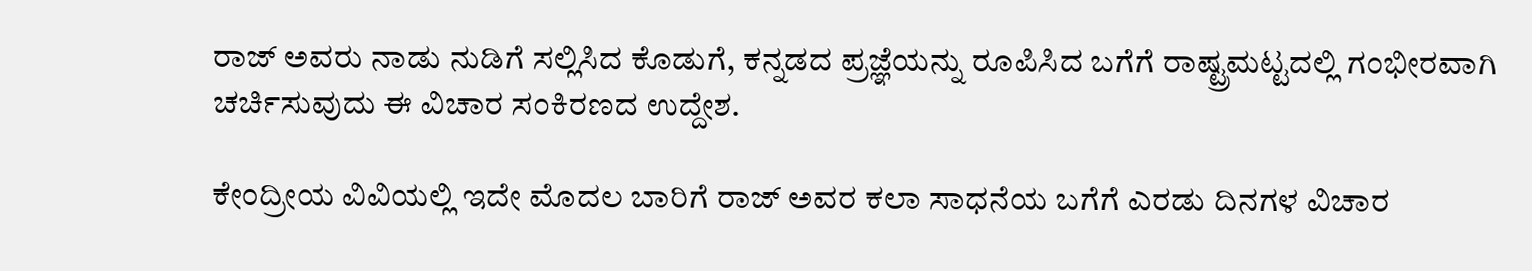ರಾಜ್ ಅವರು ನಾಡು ನುಡಿಗೆ ಸಲ್ಲಿಸಿದ ಕೊಡುಗೆ, ಕನ್ನಡದ ಪ್ರಜ್ಞೆಯನ್ನು ರೂಪಿಸಿದ ಬಗೆಗೆ ರಾಷ್ಟ್ರಮಟ್ಟದಲ್ಲಿ ಗಂಭೀರವಾಗಿ ಚರ್ಚಿಸುವುದು ಈ ವಿಚಾರ ಸಂಕಿರಣದ ಉದ್ದೇಶ.

ಕೇಂದ್ರೀಯ ವಿವಿಯಲ್ಲಿ ಇದೇ ಮೊದಲ ಬಾರಿಗೆ ರಾಜ್ ಅವರ ಕಲಾ ಸಾಧನೆಯ ಬಗೆಗೆ ಎರಡು ದಿನಗಳ ವಿಚಾರ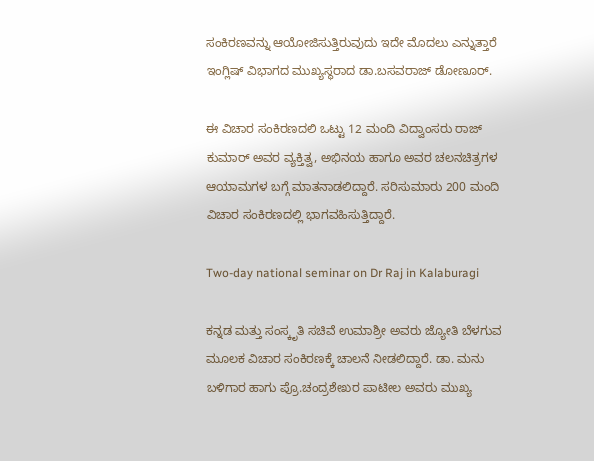ಸಂಕಿರಣವನ್ನು ಆಯೋಜಿಸುತ್ತಿರುವುದು ಇದೇ ಮೊದಲು ಎನ್ನುತ್ತಾರೆ ಇಂಗ್ಲಿಷ್ ವಿಭಾಗದ ಮುಖ್ಯಸ್ಥರಾದ ಡಾ.ಬಸವರಾಜ್ ಡೋಣೂರ್.

ಈ ವಿಚಾರ ಸಂಕಿರಣದಲಿ ಒಟ್ಟು 12 ಮಂದಿ ವಿದ್ವಾಂಸರು ರಾಜ್ ಕುಮಾರ್ ಅವರ ವ್ಯಕ್ತಿತ್ವ, ಅಭಿನಯ ಹಾಗೂ ಅವರ ಚಲನಚಿತ್ರಗಳ ಆಯಾಮಗಳ ಬಗ್ಗೆ ಮಾತನಾಡಲಿದ್ದಾರೆ. ಸರಿಸುಮಾರು 200 ಮಂದಿ ವಿಚಾರ ಸಂಕಿರಣದಲ್ಲಿ ಭಾಗವಹಿಸುತ್ತಿದ್ದಾರೆ.

Two-day national seminar on Dr Raj in Kalaburagi

ಕನ್ನಡ ಮತ್ತು ಸಂಸ್ಕೃತಿ ಸಚಿವೆ ಉಮಾಶ್ರೀ ಅವರು ಜ್ಯೋತಿ ಬೆಳಗುವ ಮೂಲಕ ವಿಚಾರ ಸಂಕಿರಣಕ್ಕೆ ಚಾಲನೆ ನೀಡಲಿದ್ದಾರೆ. ಡಾ. ಮನು ಬಳಿಗಾರ ಹಾಗು ಪ್ರೊ.ಚಂದ್ರಶೇಖರ ಪಾಟೀಲ ಅವರು ಮುಖ್ಯ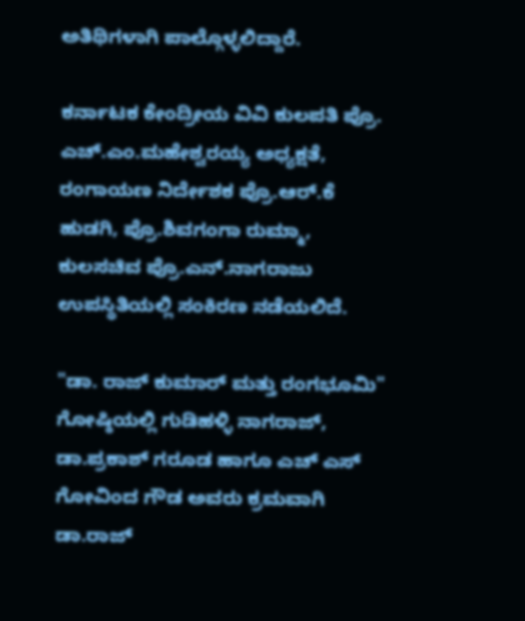ಅತಿಥಿಗಳಾಗಿ ಪಾಲ್ಗೊಳ್ಳಲಿದ್ದಾರೆ.

ಕರ್ನಾಟಕ ಕೇಂದ್ರೀಯ ವಿವಿ ಕುಲಪತಿ ಪ್ರೊ. ಎಚ್.ಎಂ.ಮಹೇಶ್ವರಯ್ಯ ಅಧ್ಯಕ್ಷತೆ, ರಂಗಾಯಣ ನಿರ್ದೇಶಕ ಪ್ರೊ.ಆರ್.ಕೆ ಹುಡಗಿ, ಪ್ರೊ.ಶಿವಗಂಗಾ ರುಮ್ಮಾ, ಕುಲಸಚಿವ ಪ್ರೊ.ಎನ್.ನಾಗರಾಜು ಉಪಸ್ಥಿತಿಯಲ್ಲಿ ಸಂಕಿರಣ ನಡೆಯಲಿದೆ.

"ಡಾ. ರಾಜ್ ಕುಮಾರ್ ಮತ್ತು ರಂಗಭೂಮಿ" ಗೋಷ್ಠಿಯಲ್ಲಿ ಗುಡಿಹಳ್ಳಿ ನಾಗರಾಜ್, ಡಾ.ಪ್ರಕಾಶ್ ಗರೂಡ ಹಾಗೂ ಎಚ್ ಎಸ್ ಗೋವಿಂದ ಗೌಡ ಅವರು ಕ್ರಮವಾಗಿ ಡಾ.ರಾಜ್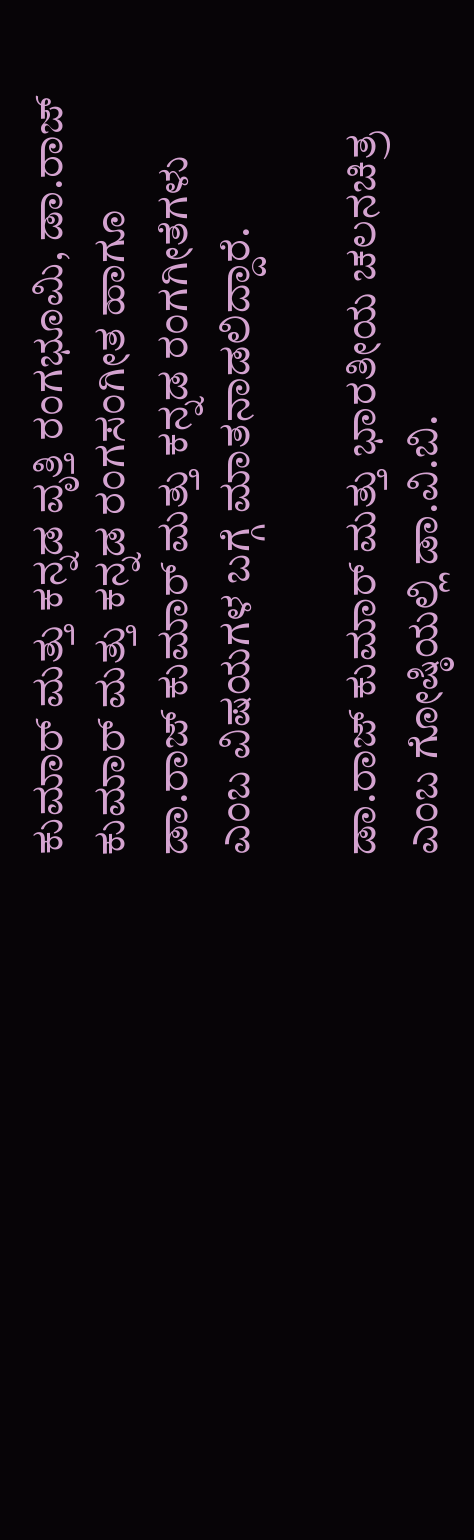ಕುಮಾರ್ ಮತ್ತು ಕನ್ನಡ ವೃತ್ತಿ ರಂಗಭೂಮಿ, ಡಾ.ರಾಜ್ ಕುಮಾರ್ ಮತ್ತು ಕನ್ನಡ ರಂಗಸಂಗೀತ ಹಾಗೂ ಡಾ.ರಾಜ್ ಕುಮಾರ್ ಮತ್ತು ಕನ್ನಡ ರಂಗಗೀತೆಗಳು ಎಂಬ ವಿಷಯಗಳ ಬಗ್ಗೆ ಮಾತನಾಡಲಿದ್ದಾರೆ.

ಡಾ.ರಾಜ್ ಕುಮಾರ್ ಮತ್ತು ಭಾರತೀಯ ಚಲನಚಿತ್ರ ಎಂಬ ಗೋಷ್ಠಿಯಲ್ಲಿ ಡಾ.ವಿ.ಬಿ.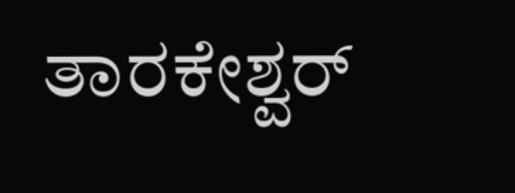ತಾರಕೇಶ್ವರ್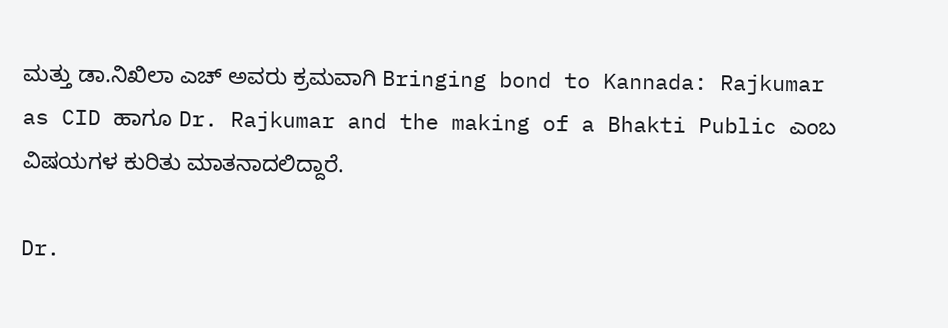ಮತ್ತು ಡಾ.ನಿಖಿಲಾ ಎಚ್ ಅವರು ಕ್ರಮವಾಗಿ Bringing bond to Kannada: Rajkumar as CID ಹಾಗೂ Dr. Rajkumar and the making of a Bhakti Public ಎಂಬ ವಿಷಯಗಳ ಕುರಿತು ಮಾತನಾದಲಿದ್ದಾರೆ.

Dr.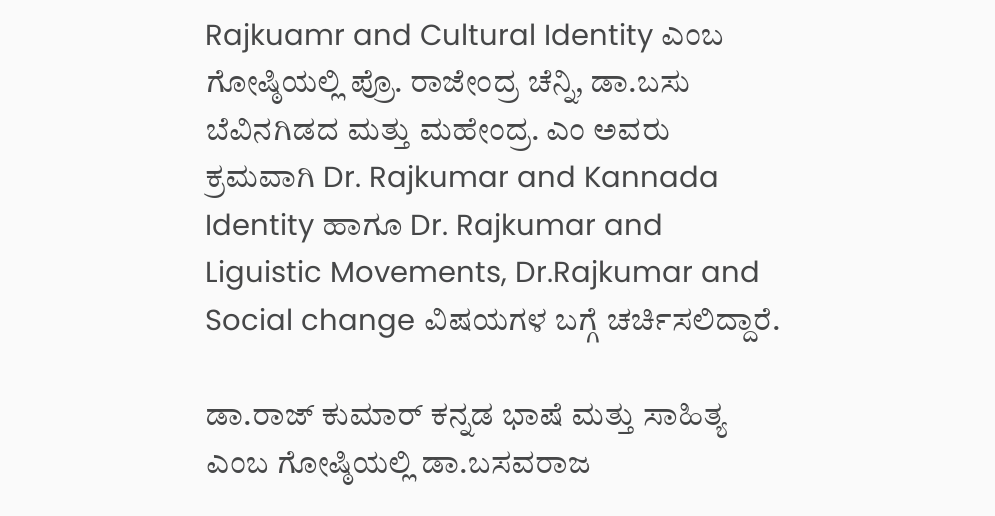Rajkuamr and Cultural Identity ಎಂಬ ಗೋಷ್ಠಿಯಲ್ಲಿ ಪ್ರೊ. ರಾಜೇಂದ್ರ ಚೆನ್ನಿ, ಡಾ.ಬಸು ಬೆವಿನಗಿಡದ ಮತ್ತು ಮಹೇಂದ್ರ. ಎಂ ಅವರು ಕ್ರಮವಾಗಿ Dr. Rajkumar and Kannada Identity ಹಾಗೂ Dr. Rajkumar and Liguistic Movements, Dr.Rajkumar and Social change ವಿಷಯಗಳ ಬಗ್ಗೆ ಚರ್ಚಿಸಲಿದ್ದಾರೆ.

ಡಾ.ರಾಜ್ ಕುಮಾರ್ ಕನ್ನಡ ಭಾಷೆ ಮತ್ತು ಸಾಹಿತ್ಯ ಎಂಬ ಗೋಷ್ಠಿಯಲ್ಲಿ ಡಾ.ಬಸವರಾಜ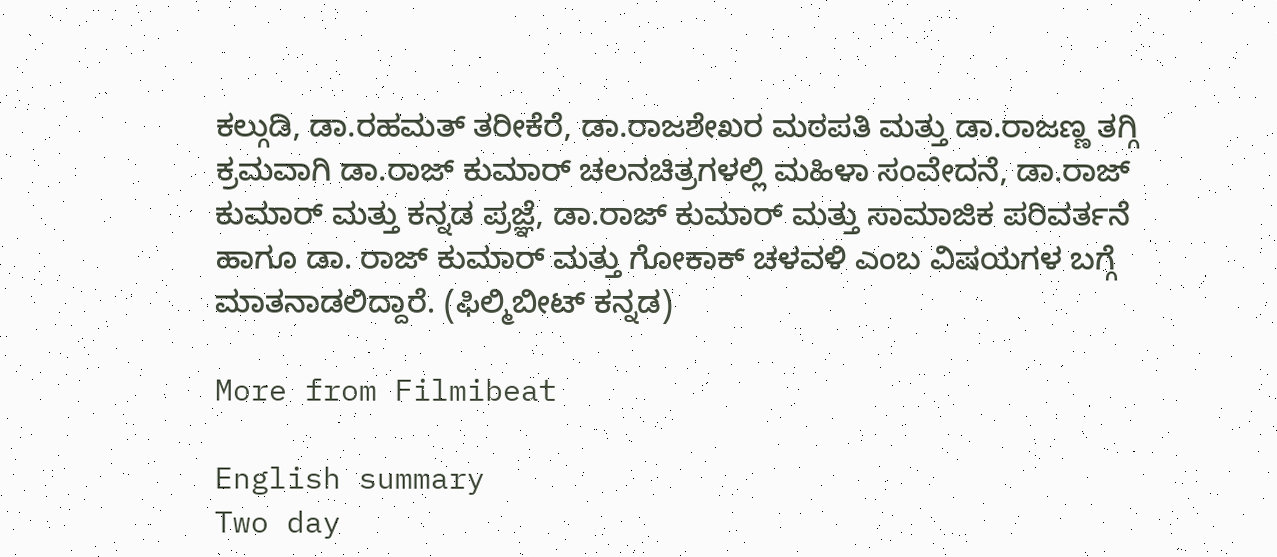ಕಲ್ಗುಡಿ, ಡಾ.ರಹಮತ್ ತರೀಕೆರೆ, ಡಾ.ರಾಜಶೇಖರ ಮಠಪತಿ ಮತ್ತು ಡಾ.ರಾಜಣ್ಣ ತಗ್ಗಿ ಕ್ರಮವಾಗಿ ಡಾ.ರಾಜ್ ಕುಮಾರ್ ಚಲನಚಿತ್ರಗಳಲ್ಲಿ ಮಹಿಳಾ ಸಂವೇದನೆ, ಡಾ.ರಾಜ್ ಕುಮಾರ್ ಮತ್ತು ಕನ್ನಡ ಪ್ರಜ್ಞೆ, ಡಾ.ರಾಜ್ ಕುಮಾರ್ ಮತ್ತು ಸಾಮಾಜಿಕ ಪರಿವರ್ತನೆ ಹಾಗೂ ಡಾ. ರಾಜ್ ಕುಮಾರ್ ಮತ್ತು ಗೋಕಾಕ್ ಚಳವಳಿ ಎಂಬ ವಿಷಯಗಳ ಬಗ್ಗೆ ಮಾತನಾಡಲಿದ್ದಾರೆ. (ಫಿಲ್ಮಿಬೀಟ್ ಕನ್ನಡ)

More from Filmibeat

English summary
Two day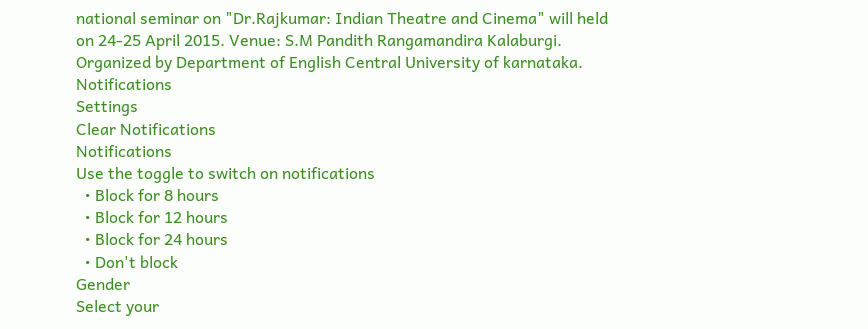national seminar on "Dr.Rajkumar: Indian Theatre and Cinema" will held on 24-25 April 2015. Venue: S.M Pandith Rangamandira Kalaburgi. Organized by Department of English Central University of karnataka.
Notifications
Settings
Clear Notifications
Notifications
Use the toggle to switch on notifications
  • Block for 8 hours
  • Block for 12 hours
  • Block for 24 hours
  • Don't block
Gender
Select your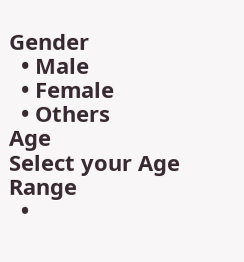Gender
  • Male
  • Female
  • Others
Age
Select your Age Range
  •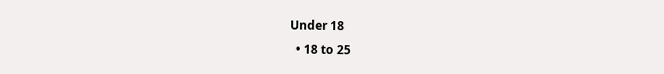Under 18
  • 18 to 25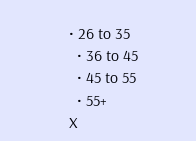• 26 to 35
  • 36 to 45
  • 45 to 55
  • 55+
X